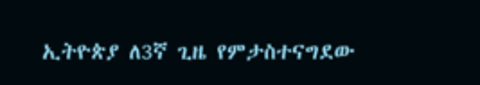ኢትዮጵያ ለ3ኛ ጊዜ የምታስተናግደው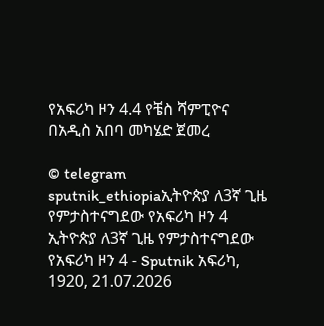የአፍሪካ ዞን 4.4 የቼስ ሻምፒዮና በአዲስ አበባ መካሄድ ጀመረ

© telegram sputnik_ethiopiaኢትዮጵያ ለ3ኛ ጊዜ የምታስተናግደው የአፍሪካ ዞን 4
ኢትዮጵያ ለ3ኛ ጊዜ የምታስተናግደው የአፍሪካ ዞን 4 - Sputnik አፍሪካ, 1920, 21.07.2026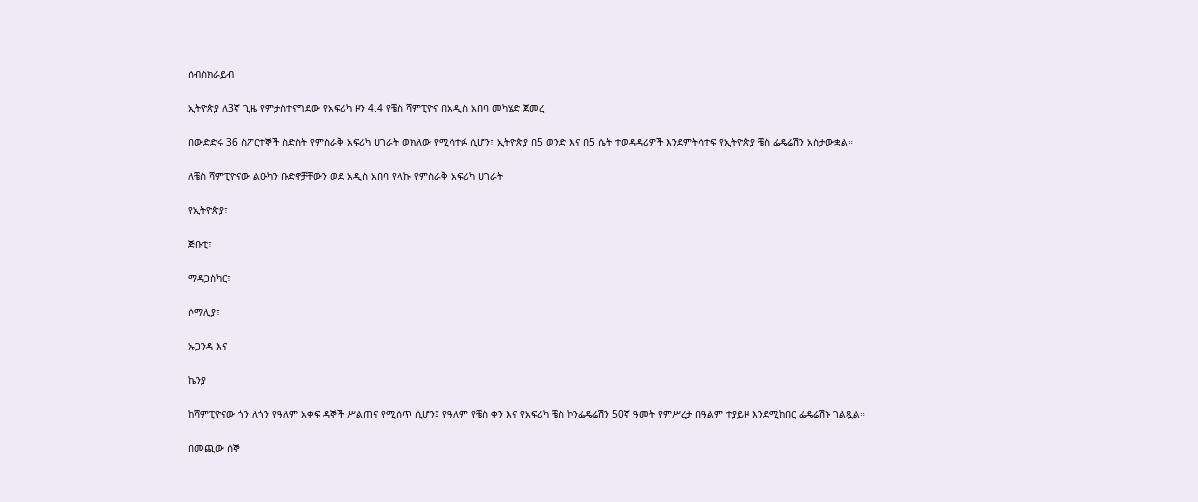ሰብስክራይብ

ኢትዮጵያ ለ3ኛ ጊዜ የምታስተናግደው የአፍሪካ ዞን 4.4 የቼስ ሻምፒዮና በአዲስ አበባ መካሄድ ጀመረ

በውድድሩ 36 ስፖርተኞች ስድስት የምስራቅ አፍሪካ ሀገራት ወክለው የሚሳተፉ ሲሆን፣ ኢትዮጵያ በ5 ወንድ እና በ5 ሴት ተወዳዳሪዎች እንደምትሳተፍ የኢትዮጵያ ቼስ ፌዴሬሽን አስታውቋል።

ለቼስ ሻምፒዮናው ልዑካን ቡድኖቻቸውን ወደ አዲስ አበባ የላኩ የምስራቅ አፍሪካ ሀገራት

የኢትዮጵያ፣

ጅቡቲ፣

ማዳጋስካር፣

ሶማሊያ፣

ኡጋንዳ እና

ኬንያ

ከሻምፒዮናው ጎን ለጎን የዓለም አቀፍ ዳኞች ሥልጠና የሚሰጥ ሲሆን፤ የዓለም የቼስ ቀን እና የአፍሪካ ቼስ ኮንፌዴሬሽን 50ኛ ዓመት የምሥረታ በዓልም ተያይዞ እንደሚከበር ፌዴሬሽኑ ገልጿል።

በመጪው ሰኞ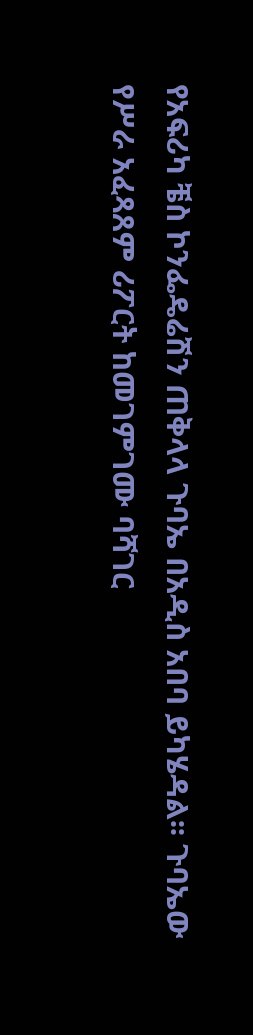የአፍሪካ ቼስ ኮንፌዴሬሽን ጠቅላላ ጉባኤ በአዲስ አበባ ይካሄዳል፡፡ ጉባኤው የሥራ አፈጻጸም ሪፖርት ከመገምገሙ ባሻገር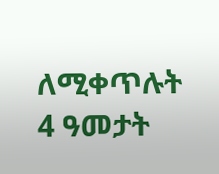ለሚቀጥሉት 4 ዓመታት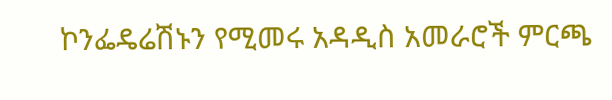ኮንፌዴሬሽኑን የሚመሩ አዳዲስ አመራሮች ምርጫ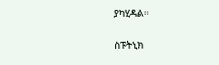ያካሂዳል።

ስፑትኒክ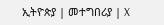ኢትዮጵያ | መተግበሪያ | X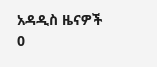አዳዲስ ዜናዎች
0